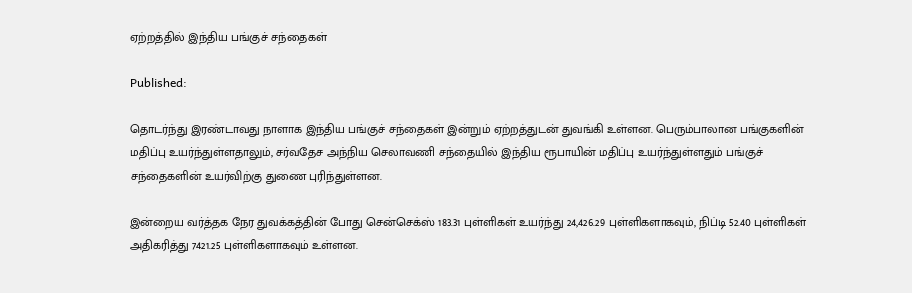ஏற்றத்தில் இந்திய பங்குச் சந்தைகள்

Published:

தொடர்ந்து இரண்டாவது நாளாக இந்திய பங்குச் சந்தைகள் இன்றும் ஏற்றத்துடன் துவங்கி உள்ளன. பெரும்பாலான பங்குகளின் மதிப்பு உயர்ந்துள்ளதாலும், சர்வதேச அந்நிய செலாவணி சந்தையில் இந்திய ரூபாயின் மதிப்பு உயர்ந்துள்ளதும் பங்குச் சந்தைகளின் உயர்விற்கு துணை புரிந்துள்ளன.

இன்றைய வர்த்தக நேர துவக்கத்தின் போது சென்செக்ஸ் 183.31 புள்ளிகள் உயர்ந்து 24,426.29 புள்ளிகளாகவும், நிப்டி 52.40 புள்ளிகள் அதிகரித்து 7421.25 புள்ளிகளாகவும் உள்ளன.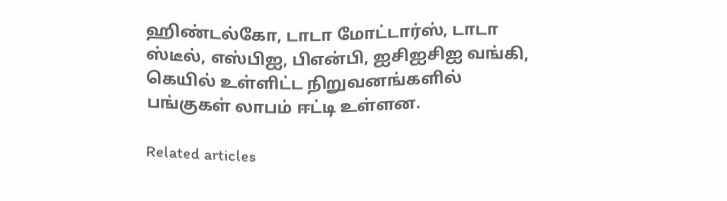ஹிண்டல்கோ, டாடா மோட்டார்ஸ், டாடா ஸ்டீல், எஸ்பிஐ, பிஎன்பி, ஐசிஐசிஐ வங்கி, கெயில் உள்ளிட்ட நிறுவனங்களில் பங்குகள் லாபம் ஈட்டி உள்ளன.

Related articles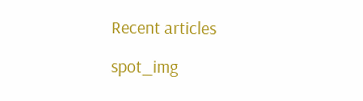Recent articles

spot_img